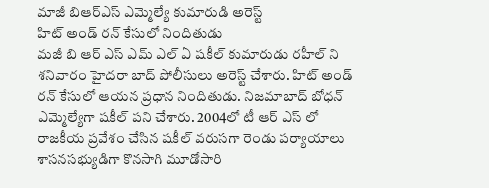మాజీ బిఆర్ఎస్ ఎమ్మెల్యే కుమారుడి అరెస్ట్
హిట్ అండ్ రన్ కేసులో నిందితుడు
మజీ బి ఆర్ ఎస్ ఎమ్ ఎల్ ఏ షకీల్ కుమారుడు రహీల్ ని శనివారం హైదరా బాద్ పోలీసులు అరెస్ట్ చేశారు. హిట్ అండ్ రన్ కేసులో ఆయన ప్రధాన నిందితుడు. నిజమాబాద్ బోధన్ ఎమ్మెల్యేగా షకీల్ పని చేశారు. 2004లో టీ ఆర్ ఎస్ లో రాజకీయ ప్రవేశం చేసిన షకీల్ వరుసగా రెండు పర్యాయాలు శాసనసభ్యుడిగా కొనసాగి మూడోసారి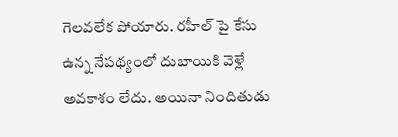గెలవలేక పోయారు. రహీల్ పై కేసు ఉన్న నేపథ్యంలో దుబాయికి వెళ్లే అవకాశం లేదు. అయినా నిందితుడు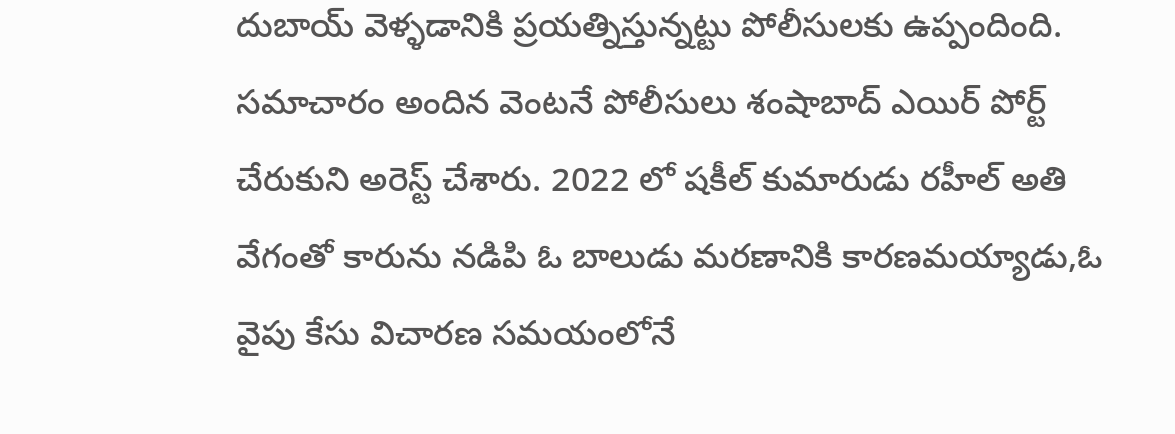దుబాయ్ వెళ్ళడానికి ప్రయత్నిస్తున్నట్టు పోలీసులకు ఉప్పందింది. సమాచారం అందిన వెంటనే పోలీసులు శంషాబాద్ ఎయిర్ పోర్ట్ చేరుకుని అరెస్ట్ చేశారు. 2022 లో షకీల్ కుమారుడు రహీల్ అతి వేగంతో కారును నడిపి ఓ బాలుడు మరణానికి కారణమయ్యాడు,ఓ వైపు కేసు విచారణ సమయంలోనే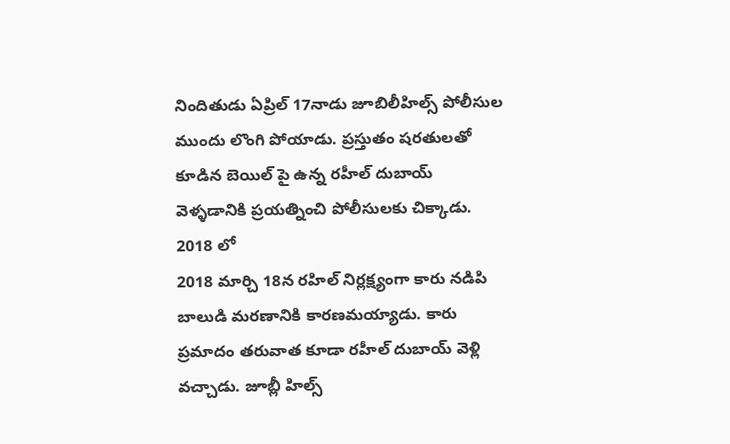నిందితుడు ఏప్రిల్ 17నాడు జూబిలీహిల్స్ పోలీసుల ముందు లొంగి పోయాడు. ప్రస్తుతం షరతులతో కూడిన బెయిల్ పై ఉన్న రహీల్ దుబాయ్ వెళ్ళడానికి ప్రయత్నించి పోలీసులకు చిక్కాడు.
2018 లో
2018 మార్చి 18న రహిల్ నిర్లక్ష్యంగా కారు నడిపి బాలుడి మరణానికి కారణమయ్యాడు. కారు ప్రమాదం తరువాత కూడా రహీల్ దుబాయ్ వెళ్లి వచ్చాడు. జూబ్లీ హిల్స్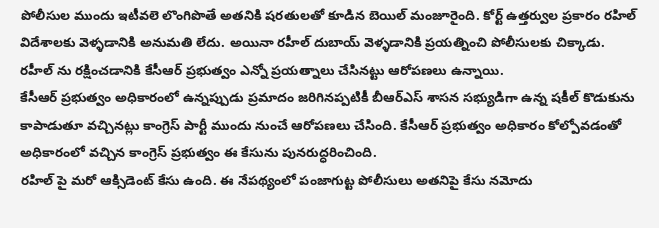పోలీసుల ముందు ఇటీవలె లొంగిపొతే అతనికి షరతులతో కూడిన బెయిల్ మంజూరైంది. కోర్ట్ ఉత్తర్వుల ప్రకారం రహిల్ విదేశాలకు వెళ్ళడానికి అనుమతి లేదు. అయినా రహీల్ దుబాయ్ వెళ్ళడానికి ప్రయత్నించి పోలీసులకు చిక్కాడు.
రహీల్ ను రక్షించడానికి కేసీఆర్ ప్రభుత్వం ఎన్నో ప్రయత్నాలు చేసినట్టు ఆరోపణలు ఉన్నాయి.
కేసీఆర్ ప్రభుత్వం అధికారంలో ఉన్నప్పుడు ప్రమాదం జరిగినప్పటికీ బీఆర్ఎస్ శాసన సభ్యుడిగా ఉన్న షకీల్ కొడుకును కాపాడుతూ వచ్చినట్లు కాంగ్రెస్ పార్టీ ముందు నుంచే ఆరోపణలు చేసింది. కేసీఆర్ ప్రభుత్వం అధికారం కోల్పోవడంతో అధికారంలో వచ్చిన కాంగ్రెస్ ప్రభుత్వం ఈ కేసును పునరుద్ధరించింది.
రహిల్ పై మరో ఆక్సిడెంట్ కేసు ఉంది. ఈ నేపథ్యంలో పంజాగుట్ట పోలీసులు అతనిపై కేసు నమోదు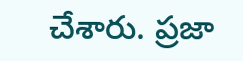చేశారు. ప్రజా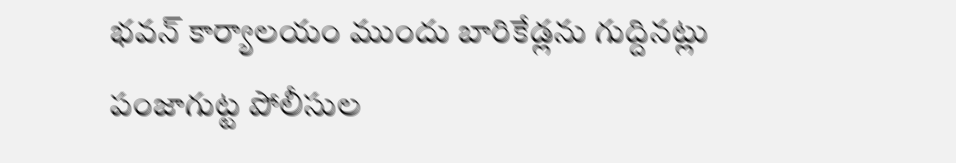భవన్ కార్యాలయం ముందు బారికేడ్లను గుద్దినట్లు పంజాగుట్ట పోలీసుల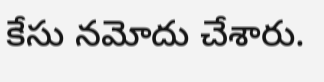కేసు నమోదు చేశారు.